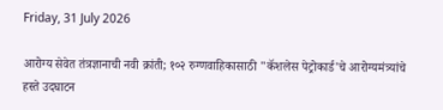Friday, 31 July 2026

आरोग्य सेवेत तंत्रज्ञानाची नवी क्रांती; १०२ रुग्णवाहिकासाठी "कॅशलेस पेट्रोकार्ड'चे आरोग्यमंत्र्यांचे हस्ते उदघाटन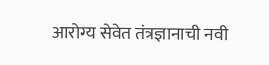आरोग्य सेवेत तंत्रज्ञानाची नवी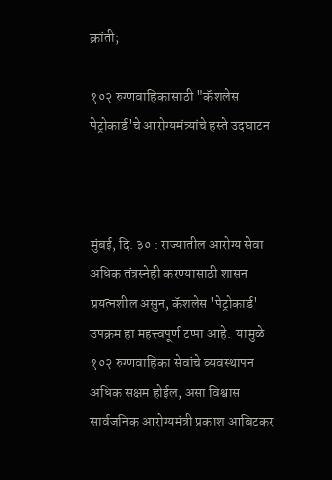क्रांती;

१०२ रुग्णवाहिकासाठी "कॅशलेस पेट्रोकार्ड'चे आरोग्यमंत्र्यांचे हस्ते उदघाटन



मुंबई, दि. ३० : राज्यातील आरोग्य सेवा अधिक तंत्रस्नेही करण्यासाठी शासन प्रयत्नशील असुन, कॅशलेस 'पेट्रोकार्ड' उपक्रम हा महत्त्वपूर्ण टप्पा आहे.  यामुळे १०२ रुग्णवाहिका सेवांचे व्यवस्थापन अधिक सक्षम होईल, असा विश्वास सार्वजनिक आरोग्यमंत्री प्रकाश आबिटकर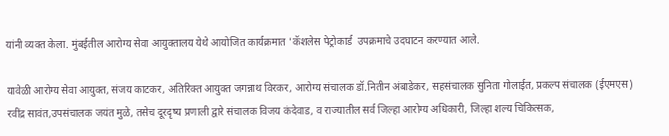यांनी व्यक्त केला. मुंबईतील आरोग्य सेवा आयुक्तालय येथे आयोजित कार्यक्रमात 'कॅशलेस पेट्रोकार्ड  उपक्रमाचे उदघाटन करण्यात आले.

यावेळी आरोग्य सेवा आयुक्त, संजय काटकर, अतिरिक्त आयुक्त जगन्नाथ विरकर, आरोग्य संचालक डॉ.नितीन अंबाडेकर, सहसंचालक सुनिता गोलाईत, प्रकल्प संचालक (ईएमएस) रवींद्र सावंत,उपसंचालक जयंत मुळे, तसेच दूरदृष्य प्रणाली द्वारे संचालक विजय कंदेवाड, व राज्यातील सर्व जिल्हा आरोग्य अधिकारी, जिल्हा शल्य चिकित्सक,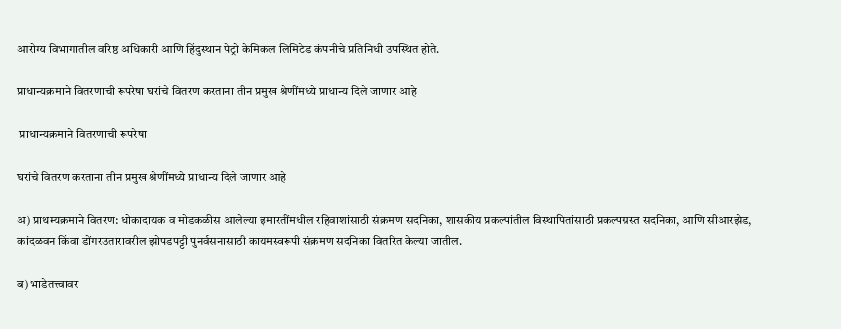आरोग्य विभागातील वरिष्ठ अधिकारी आणि हिंदुस्थान पेट्रो केमिकल लिमिटेड कंपनीचे प्रतिनिधी उपस्थित होते.

प्राधान्यक्रमाने वितरणाची रूपरेषा घरांचे वितरण करताना तीन प्रमुख श्रेणींमध्ये प्राधान्य दिले जाणार आहे

 प्राधान्यक्रमाने वितरणाची रूपरेषा

घरांचे वितरण करताना तीन प्रमुख श्रेणींमध्ये प्राधान्य दिले जाणार आहे

अ) प्राथम्यक्रमाने वितरण: धोकादायक व मोडकळीस आलेल्या इमारतींमधील रहिवाशांसाठी संक्रमण सदनिका, शासकीय प्रकल्पांतील विस्थापितांसाठी प्रकल्पग्रस्त सदनिका, आणि सीआरझेड, कांदळवन किंवा डोंगरउतारावरील झोपडपट्टी पुनर्वसनासाठी कायमस्वरूपी संक्रमण सदनिका वितरित केल्या जातील.

ब) भाडेतत्त्वावर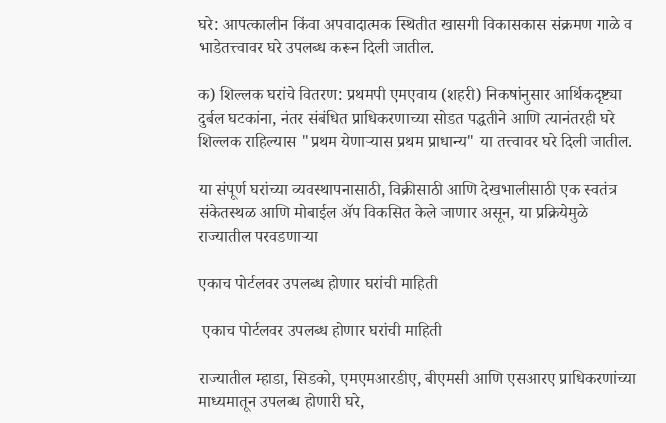घरे: आपत्कालीन किंवा अपवादात्मक स्थितीत खासगी विकासकास संक्रमण गाळे व भाडेतत्त्वावर घरे उपलब्ध करून दिली जातील.

क) शिल्लक घरांचे वितरण: प्रथमपी एमएवाय (शहरी) निकषांनुसार आर्थिकदृष्ट्या दुर्बल घटकांना, नंतर संबंधित प्राधिकरणाच्या सोडत पद्धतीने आणि त्यानंतरही घरे शिल्लक राहिल्यास "प्रथम येणाऱ्यास प्रथम प्राधान्य" या तत्त्वावर घरे दिली जातील.

या संपूर्ण घरांच्या व्यवस्थापनासाठी, विक्रीसाठी आणि देखभालीसाठी एक स्वतंत्र संकेतस्थळ आणि मोबाईल ॲप विकसित केले जाणार असून, या प्रक्रियेमुळे राज्यातील परवडणाऱ्या

एकाच पोर्टलवर उपलब्ध होणार घरांची माहिती

 एकाच पोर्टलवर उपलब्ध होणार घरांची माहिती

राज्यातील म्हाडा, सिडको, एमएमआरडीए, बीएमसी आणि एसआरए प्राधिकरणांच्या माध्यमातून उपलब्ध होणारी घरे,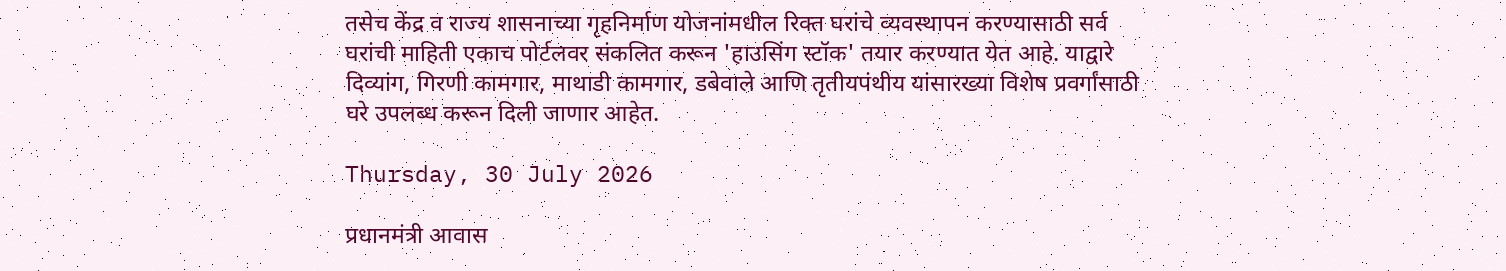तसेच केंद्र व राज्य शासनाच्या गृहनिर्माण योजनांमधील रिक्त घरांचे व्यवस्थापन करण्यासाठी सर्व घरांची माहिती एकाच पोर्टलवर संकलित करून 'हाउसिंग स्टॉक' तयार करण्यात येत आहे. याद्वारे दिव्यांग, गिरणी कामगार, माथाडी कामगार, डबेवाले आणि तृतीयपंथीय यांसारख्या विशेष प्रवर्गांसाठी घरे उपलब्ध करून दिली जाणार आहेत.

Thursday, 30 July 2026

प्रधानमंत्री आवास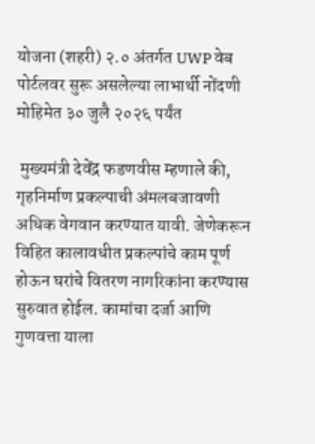योजना (शहरी) २.० अंतर्गत UWP वेब पोर्टलवर सुरू असलेल्या लाभार्थी नोंदणी मोहिमेत ३० जुलै २०२६ पर्यंत

 मुख्यमंत्री देवेंद्र फडणवीस म्हणाले की, गृहनिर्माण प्रकल्पाची अंमलबजावणी अधिक वेगवान करण्यात यावी. जेणेकरून विहित कालावधीत प्रकल्पांचे काम पूर्ण होऊन घरांचे वितरण नागरिकांना करण्यास सुरुवात होईल. कामांचा दर्जा आणि गुणवत्ता याला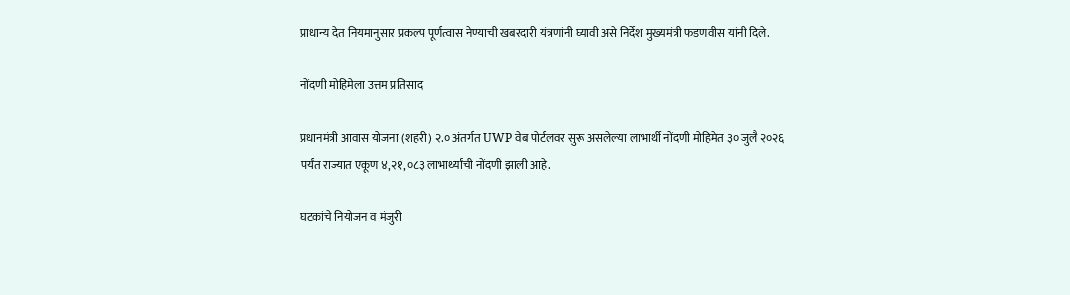प्राधान्य देत नियमानुसार प्रकल्प पूर्णत्वास नेण्याची खबरदारी यंत्रणांनी घ्यावी असे निर्देश मुख्यमंत्री फडणवीस यांनी दिले.

नोंदणी मोहिमेला उत्तम प्रतिसाद

प्रधानमंत्री आवास योजना (शहरी) २.० अंतर्गत UWP वेब पोर्टलवर सुरू असलेल्या लाभार्थी नोंदणी मोहिमेत ३० जुलै २०२६ पर्यंत राज्यात एकूण ४,२१,०८३ लाभार्थ्यांची नोंदणी झाली आहे.

घटकांचे नियोजन व मंजुरी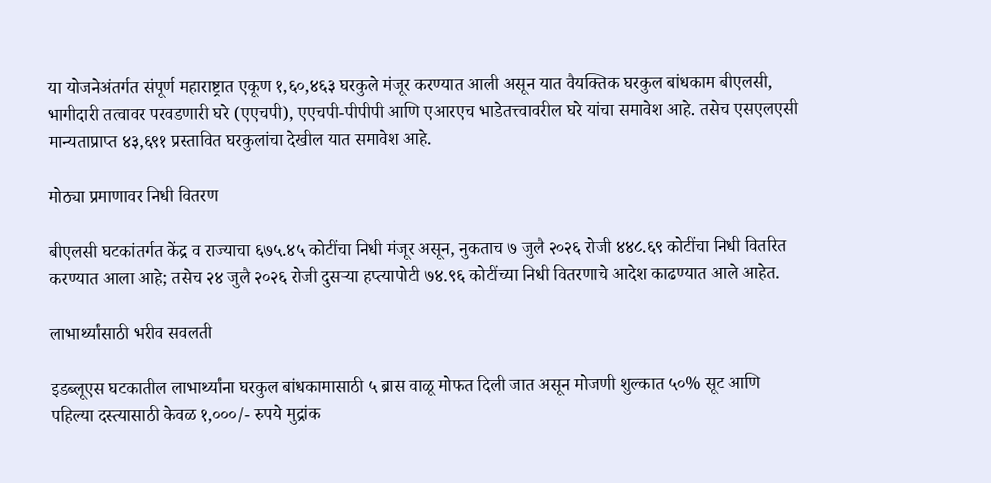या योजनेअंतर्गत संपूर्ण महाराष्ट्रात एकूण १,६०,४६३ घरकुले मंजूर करण्यात आली असून यात वैयक्तिक घरकुल बांधकाम बीएलसी, भागीदारी तत्वावर परवडणारी घरे (एएचपी), एएचपी-पीपीपी आणि एआरएच भाडेतत्त्वावरील घरे यांचा समावेश आहे. तसेच एसएलएसी मान्यताप्राप्त ४३,६९१ प्रस्तावित घरकुलांचा देखील यात समावेश आहे.

मोठ्या प्रमाणावर निधी वितरण

बीएलसी घटकांतर्गत केंद्र व राज्याचा ६७५.४५ कोटींचा निधी मंजूर असून, नुकताच ७ जुलै २०२६ रोजी ४४८.६९ कोटींचा निधी वितरित करण्यात आला आहे; तसेच २४ जुलै २०२६ रोजी दुसऱ्या हप्त्यापोटी ७४.९६ कोटींच्या निधी वितरणाचे आदेश काढण्यात आले आहेत.

लाभार्थ्यांसाठी भरीव सवलती

इडब्लूएस घटकातील लाभार्थ्यांना घरकुल बांधकामासाठी ५ ब्रास वाळू मोफत दिली जात असून मोजणी शुल्कात ५०% सूट आणि पहिल्या दस्त्यासाठी केवळ १,०००/- रुपये मुद्रांक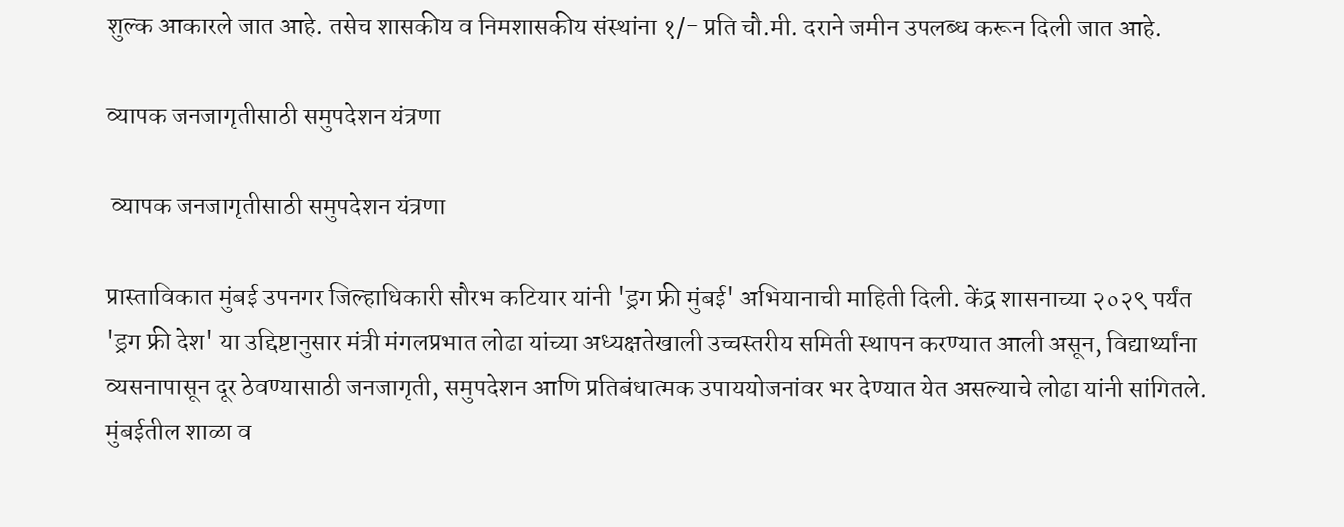शुल्क आकारले जात आहे. तसेच शासकीय व निमशासकीय संस्थांना १/- प्रति चौ.मी. दराने जमीन उपलब्ध करून दिली जात आहे.

व्यापक जनजागृतीसाठी समुपदेशन यंत्रणा

 व्यापक जनजागृतीसाठी समुपदेशन यंत्रणा

प्रास्ताविकात मुंबई उपनगर जिल्हाधिकारी सौरभ कटियार यांनी 'ड्रग फ्री मुंबई' अभियानाची माहिती दिली. केंद्र शासनाच्या २०२९ पर्यंत 'ड्रग फ्री देश' या उद्दिष्टानुसार मंत्री मंगलप्रभात लोढा यांच्या अध्यक्षतेखाली उच्चस्तरीय समिती स्थापन करण्यात आली असून, विद्यार्थ्यांना व्यसनापासून दूर ठेवण्यासाठी जनजागृती, समुपदेशन आणि प्रतिबंधात्मक उपाययोजनांवर भर देण्यात येत असल्याचे लोढा यांनी सांगितले. मुंबईतील शाळा व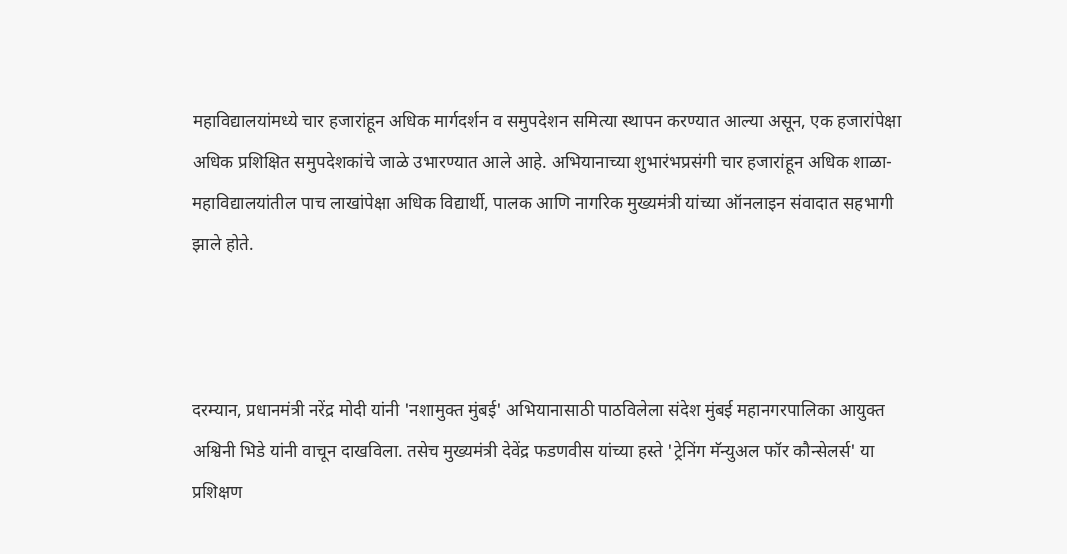महाविद्यालयांमध्ये चार हजारांहून अधिक मार्गदर्शन व समुपदेशन समित्या स्थापन करण्यात आल्या असून, एक हजारांपेक्षा अधिक प्रशिक्षित समुपदेशकांचे जाळे उभारण्यात आले आहे. अभियानाच्या शुभारंभप्रसंगी चार हजारांहून अधिक शाळा-महाविद्यालयांतील पाच लाखांपेक्षा अधिक विद्यार्थी, पालक आणि नागरिक मुख्यमंत्री यांच्या ऑनलाइन संवादात सहभागी झाले होते.



दरम्यान, प्रधानमंत्री नरेंद्र मोदी यांनी 'नशामुक्त मुंबई' अभियानासाठी पाठविलेला संदेश मुंबई महानगरपालिका आयुक्त अश्विनी भिडे यांनी वाचून दाखविला. तसेच मुख्यमंत्री देवेंद्र फडणवीस यांच्या हस्ते 'ट्रेनिंग मॅन्युअल फॉर कौन्सेलर्स' या प्रशिक्षण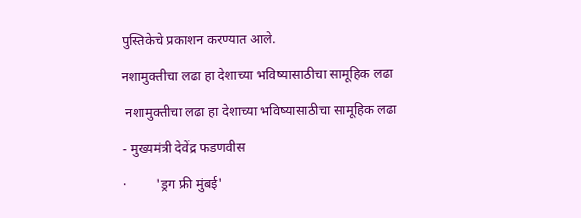पुस्तिकेचे प्रकाशन करण्यात आले.

नशामुक्तीचा लढा हा देशाच्या भविष्यासाठीचा सामूहिक लढा

 नशामुक्तीचा लढा हा देशाच्या भविष्यासाठीचा सामूहिक लढा

- मुख्यमंत्री देवेंद्र फडणवीस

·         'ड्रग फ्री मुंबई'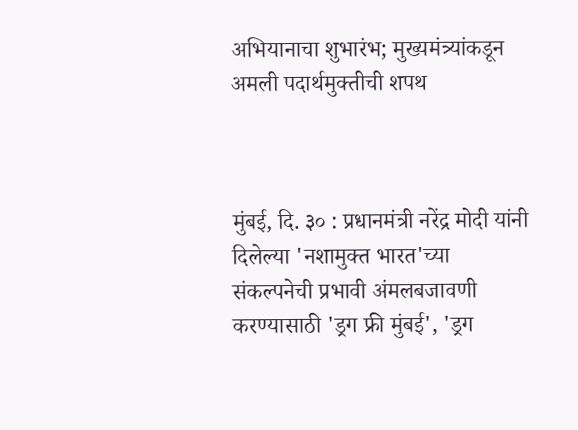अभियानाचा शुभारंभ; मुख्यमंत्र्यांकडून अमली पदार्थमुक्तीची शपथ



मुंबई, दि. ३० : प्रधानमंत्री नरेंद्र मोदी यांनी दिलेल्या 'नशामुक्त भारत'च्या संकल्पनेची प्रभावी अंमलबजावणी करण्यासाठी 'ड्रग फ्री मुंबई', 'ड्रग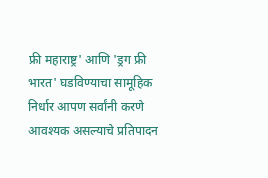फ्री महाराष्ट्र' आणि 'ड्रग फ्री भारत' घडविण्याचा सामूहिक निर्धार आपण सर्वांनी करणे आवश्यक असल्याचे प्रतिपादन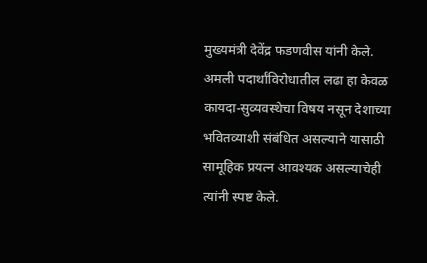मुख्यमंत्री देवेंद्र फडणवीस यांनी केले. अमली पदार्थांविरोधातील लढा हा केवळ कायदा-सुव्यवस्थेचा विषय नसून देशाच्या भवितव्याशी संबंधित असल्याने यासाठी सामूहिक प्रयत्न आवश्यक असल्याचेही त्यांनी स्पष्ट केले.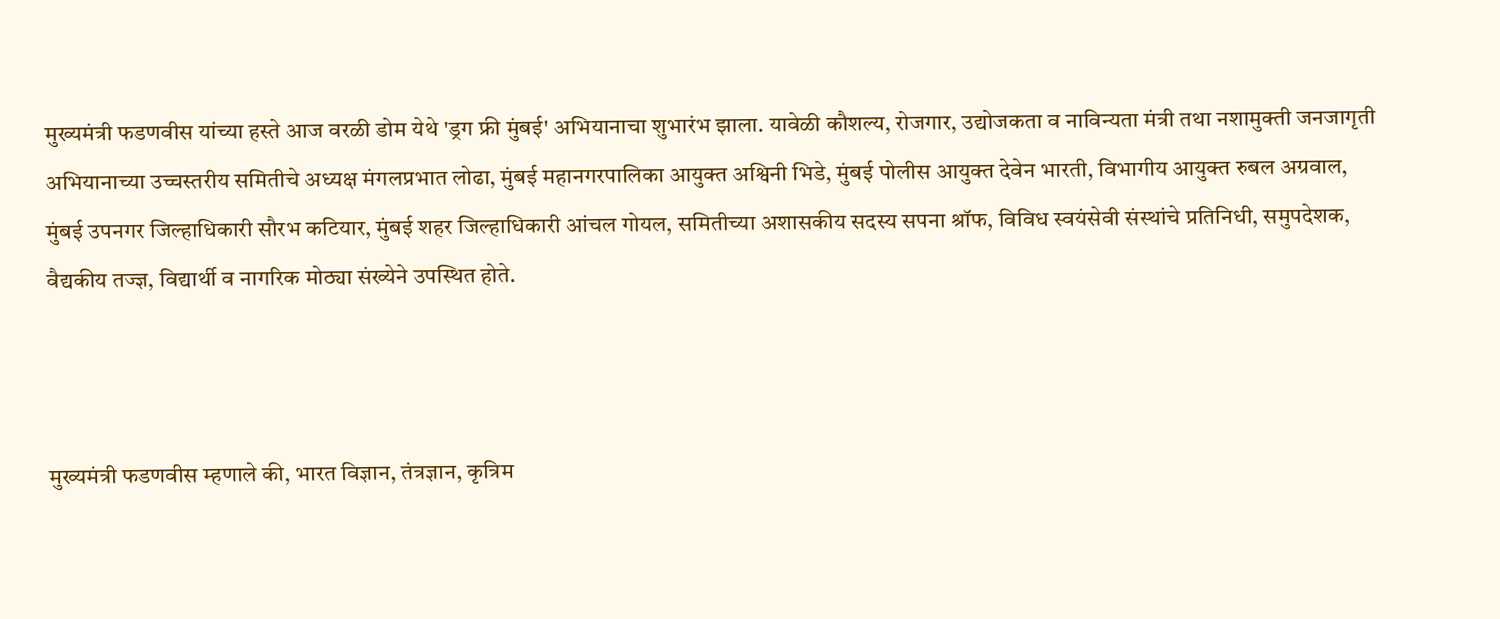मुख्यमंत्री फडणवीस यांच्या हस्ते आज वरळी डोम येथे 'ड्रग फ्री मुंबई' अभियानाचा शुभारंभ झाला. यावेळी कौशल्य, रोजगार, उद्योजकता व नाविन्यता मंत्री तथा नशामुक्ती जनजागृती अभियानाच्या उच्चस्तरीय समितीचे अध्यक्ष मंगलप्रभात लोढा, मुंबई महानगरपालिका आयुक्त अश्विनी भिडे, मुंबई पोलीस आयुक्त देवेन भारती, विभागीय आयुक्त रुबल अग्रवाल, मुंबई उपनगर जिल्हाधिकारी सौरभ कटियार, मुंबई शहर जिल्हाधिकारी आंचल गोयल, समितीच्या अशासकीय सदस्य सपना श्रॉफ, विविध स्वयंसेवी संस्थांचे प्रतिनिधी, समुपदेशक, वैद्यकीय तज्ज्ञ, विद्यार्थी व नागरिक मोठ्या संख्येने उपस्थित होते.



मुख्यमंत्री फडणवीस म्हणाले की, भारत विज्ञान, तंत्रज्ञान, कृत्रिम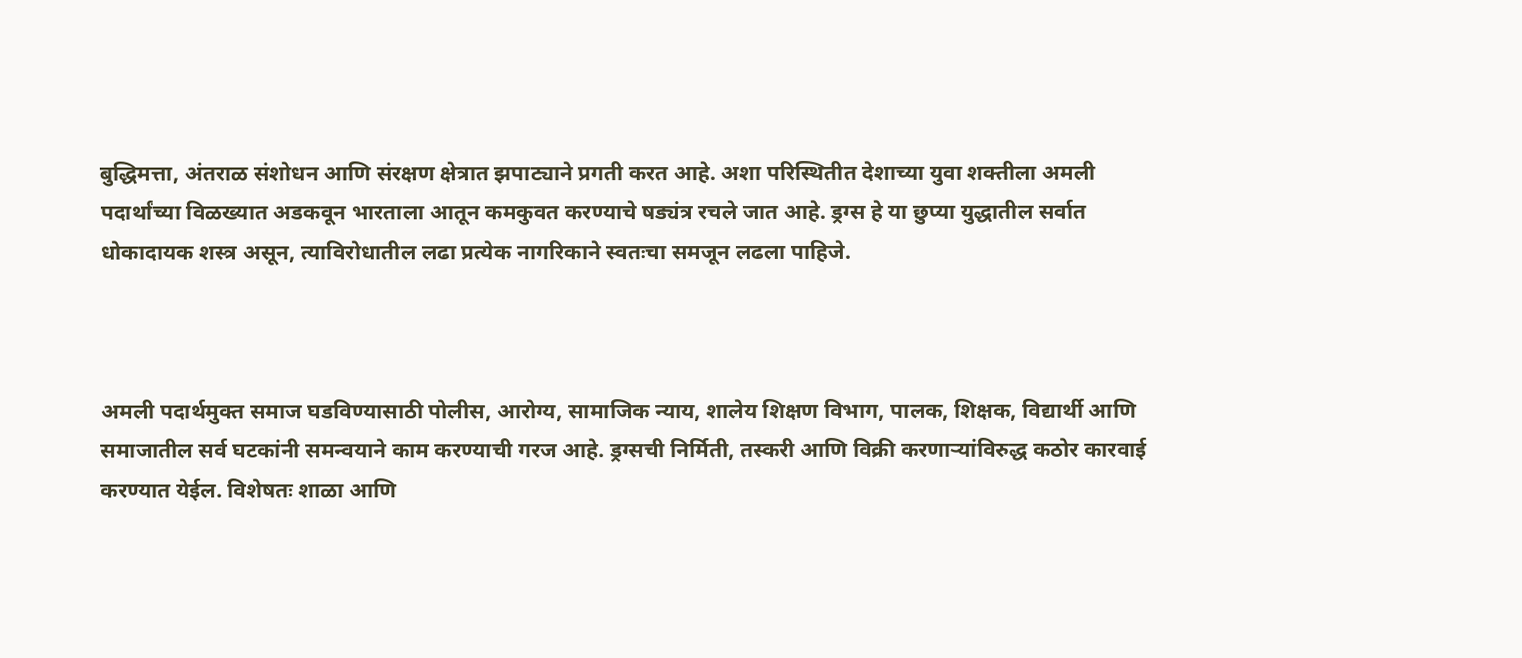बुद्धिमत्ता, अंतराळ संशोधन आणि संरक्षण क्षेत्रात झपाट्याने प्रगती करत आहे. अशा परिस्थितीत देशाच्या युवा शक्तीला अमली पदार्थांच्या विळख्यात अडकवून भारताला आतून कमकुवत करण्याचे षड्यंत्र रचले जात आहे. ड्रग्स हे या छुप्या युद्धातील सर्वात धोकादायक शस्त्र असून, त्याविरोधातील लढा प्रत्येक नागरिकाने स्वतःचा समजून लढला पाहिजे.



अमली पदार्थमुक्त समाज घडविण्यासाठी पोलीस, आरोग्य, सामाजिक न्याय, शालेय शिक्षण विभाग, पालक, शिक्षक, विद्यार्थी आणि समाजातील सर्व घटकांनी समन्वयाने काम करण्याची गरज आहे. ड्रग्सची निर्मिती, तस्करी आणि विक्री करणाऱ्यांविरुद्ध कठोर कारवाई करण्यात येईल. विशेषतः शाळा आणि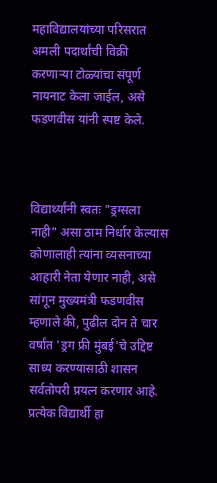महाविद्यालयांच्या परिसरात अमली पदार्थांची विक्री करणाऱ्या टोळ्यांचा संपूर्ण नायनाट केला जाईल, असे फडणवीस यांनी स्पष्ट केले.



विद्यार्थ्यांनी स्वतः "ड्रग्सला नाही" असा ठाम निर्धार केल्यास कोणालाही त्यांना व्यसनाच्या आहारी नेता येणार नाही, असे सांगून मुख्यमंत्री फडणवीस म्हणाले की, पुढील दोन ते चार वर्षांत 'ड्रग फ्री मुंबई'चे उद्दिष्ट साध्य करण्यासाठी शासन सर्वतोपरी प्रयत्न करणार आहे. प्रत्येक विद्यार्थी हा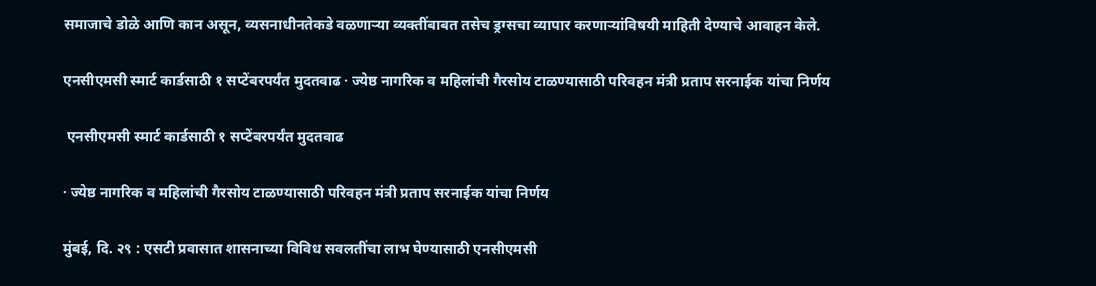समाजाचे डोळे आणि कान असून, व्यसनाधीनतेकडे वळणाऱ्या व्यक्तींबाबत तसेच ड्रग्सचा व्यापार करणाऱ्यांविषयी माहिती देण्याचे आवाहन केले.

एनसीएमसी स्मार्ट कार्डसाठी १ सप्टेंबरपर्यंत मुदतवाढ · ज्येष्ठ नागरिक व महिलांची गैरसोय टाळण्यासाठी परिवहन मंत्री प्रताप सरनाईक यांचा निर्णय

 एनसीएमसी स्मार्ट कार्डसाठी १ सप्टेंबरपर्यंत मुदतवाढ

· ज्येष्ठ नागरिक व महिलांची गैरसोय टाळण्यासाठी परिवहन मंत्री प्रताप सरनाईक यांचा निर्णय

मुंबई, दि. २९ : एसटी प्रवासात शासनाच्या विविध सवलतींचा लाभ घेण्यासाठी एनसीएमसी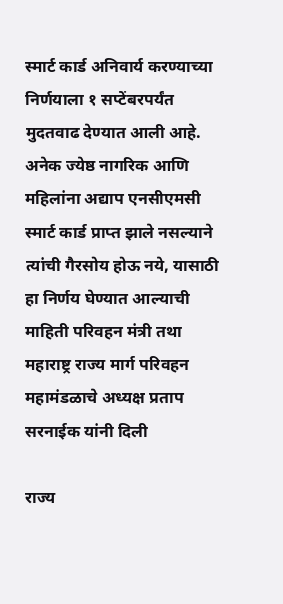स्मार्ट कार्ड अनिवार्य करण्याच्या निर्णयाला १ सप्टेंबरपर्यंत मुदतवाढ देण्यात आली आहे. अनेक ज्येष्ठ नागरिक आणि महिलांना अद्याप एनसीएमसी स्मार्ट कार्ड प्राप्त झाले नसल्याने त्यांची गैरसोय होऊ नये, यासाठी हा निर्णय घेण्यात आल्याची माहिती परिवहन मंत्री तथा महाराष्ट्र राज्य मार्ग परिवहन महामंडळाचे अध्यक्ष प्रताप सरनाईक यांनी दिली

राज्य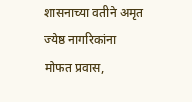शासनाच्या वतीने अमृत ज्येष्ठ नागरिकांना मोफत प्रवास,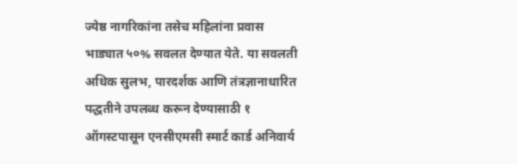ज्येष्ठ नागरिकांना तसेच महिलांना प्रवास भाड्यात ५०% सवलत देण्यात येते. या सवलती अधिक सुलभ, पारदर्शक आणि तंत्रज्ञानाधारित पद्धतीने उपलब्ध करून देण्यासाठी १ ऑगस्टपासून एनसीएमसी स्मार्ट कार्ड अनिवार्य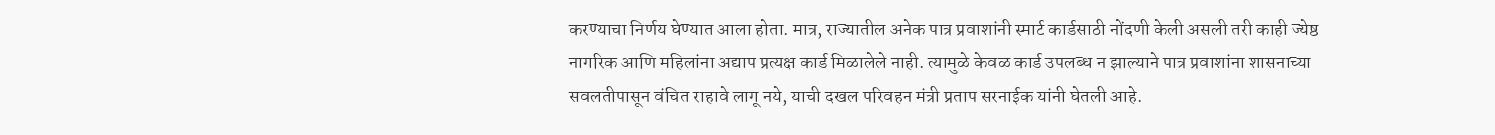करण्याचा निर्णय घेण्यात आला होता. मात्र, राज्यातील अनेक पात्र प्रवाशांनी स्मार्ट कार्डसाठी नोंदणी केली असली तरी काही ज्येष्ठ नागरिक आणि महिलांना अद्याप प्रत्यक्ष कार्ड मिळालेले नाही. त्यामुळे केवळ कार्ड उपलब्ध न झाल्याने पात्र प्रवाशांना शासनाच्या सवलतीपासून वंचित राहावे लागू नये, याची दखल परिवहन मंत्री प्रताप सरनाईक यांनी घेतली आहे.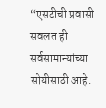“एसटीची प्रवासी सवलत ही सर्वसामान्यांच्या सोयीसाठी आहे.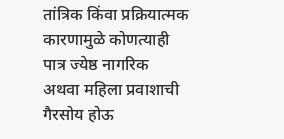तांत्रिक किंवा प्रक्रियात्मक कारणामुळे कोणत्याही पात्र ज्येष्ठ नागरिक अथवा महिला प्रवाशाची गैरसोय होऊ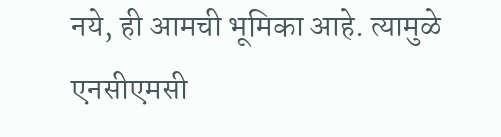नये, ही आमची भूमिका आहे. त्यामुळे एनसीएमसी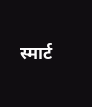स्मार्ट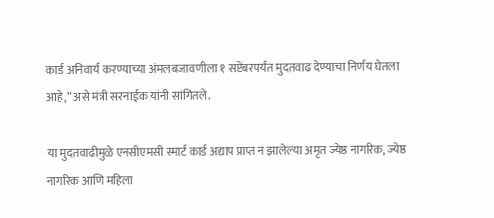कार्ड अनिवार्य करण्याच्या अंमलबजावणीला १ सप्टेंबरपर्यंत मुदतवाढ देण्याचा निर्णय घेतला आहे,” असे मंत्री सरनाईक यांनी सांगितले.

या मुदतवाढीमुळे एनसीएमसी स्मार्ट कार्ड अद्याप प्राप्त न झालेल्या अमृत ज्येष्ठ नागरिक, ज्येष्ठ नागरिक आणि महिला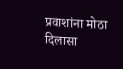प्रवाशांना मोठा दिलासा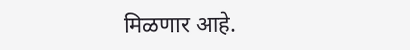मिळणार आहे.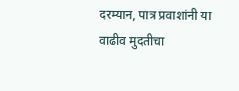दरम्यान, पात्र प्रवाशांनी या वाढीव मुदतीचा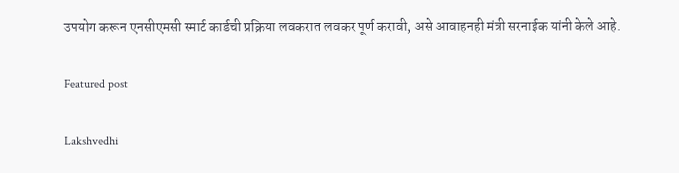उपयोग करून एनसीएमसी स्मार्ट कार्डची प्रक्रिया लवकरात लवकर पूर्ण करावी, असे आवाहनही मंत्री सरनाईक यांनी केले आहे.

Featured post

Lakshvedhi